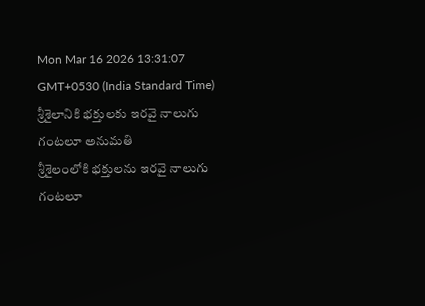Mon Mar 16 2026 13:31:07 GMT+0530 (India Standard Time)
శ్రీశైలానికి భక్తులకు ఇరవై నాలుగు గంటలూ అనుమతి
శ్రీశైలంలోకి భక్తులను ఇరవై నాలుగు గంటలూ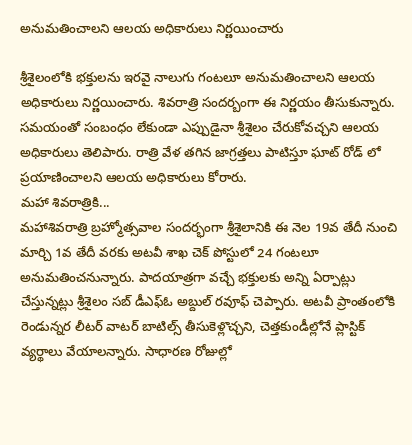అనుమతించాలని ఆలయ అధికారులు నిర్ణయించారు

శ్రీశైలంలోకి భక్తులను ఇరవై నాలుగు గంటలూ అనుమతించాలని ఆలయ అధికారులు నిర్ణయించారు. శివరాత్రి సందర్బంగా ఈ నిర్ణయం తీసుకున్నారు. సమయంతో సంబంధం లేకుండా ఎప్పుడైనా శ్రీశైలం చేరుకోవచ్చని ఆలయ అధికారులు తెలిపారు. రాత్రి వేళ తగిన జాగ్రత్తలు పాటిస్తూ ఘాట్ రోడ్ లో ప్రయాణించాలని ఆలయ అధికారులు కోరారు.
మహా శివరాత్రికి...
మహాశివరాత్రి బ్రహ్మోత్సవాల సందర్భంగా శ్రీశైలానికి ఈ నెల 19వ తేదీ నుంచి మార్చి 1వ తేదీ వరకు అటవీ శాఖ చెక్ పోస్టులో 24 గంటలూ అనుమతించనున్నారు. పాదయాత్రగా వచ్చే భక్తులకు అన్ని ఏర్పాట్లు చేస్తున్నట్లు శ్రీశైలం సబ్ డీఎఫ్ఓ అబ్దుల్ రవూఫ్ చెప్పారు. అటవీ ప్రాంతంలోకి రెండున్నర లీటర్ వాటర్ బాటిల్స్ తీసుకెళ్లొచ్చని, చెత్తకుండీల్లోనే ప్లాస్టిక్ వ్యర్థాలు వేయాలన్నారు. సాధారణ రోజుల్లో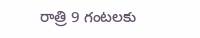రాత్రి 9 గంటలకు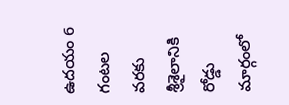ఉదయం 6 గంటల వరకు శ్రీశైలానికి రోడ్డు మార్గంలో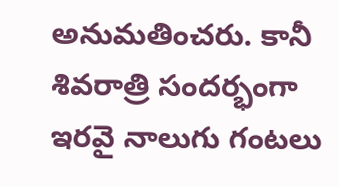అనుమతించరు. కానీ శివరాత్రి సందర్భంగా ఇరవై నాలుగు గంటలు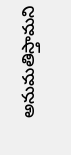అనుమతిస్తామని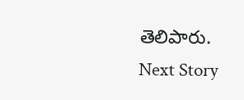తెలిపారు.
Next Story